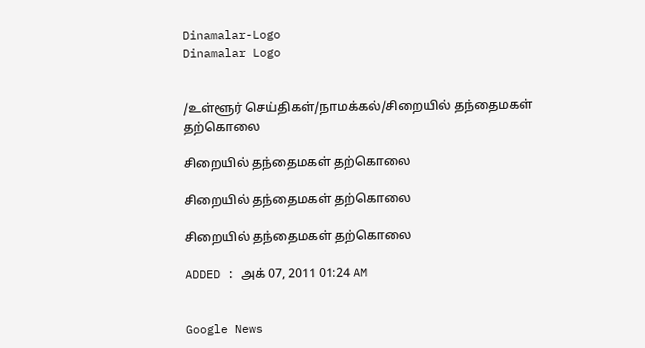Dinamalar-Logo
Dinamalar Logo


/உள்ளூர் செய்திகள்/நாமக்கல்/சிறையில் தந்தைமகள் தற்கொலை

சிறையில் தந்தைமகள் தற்கொலை

சிறையில் தந்தைமகள் தற்கொலை

சிறையில் தந்தைமகள் தற்கொலை

ADDED : அக் 07, 2011 01:24 AM


Google News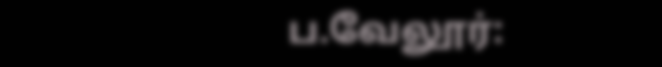ப.வேலூர்: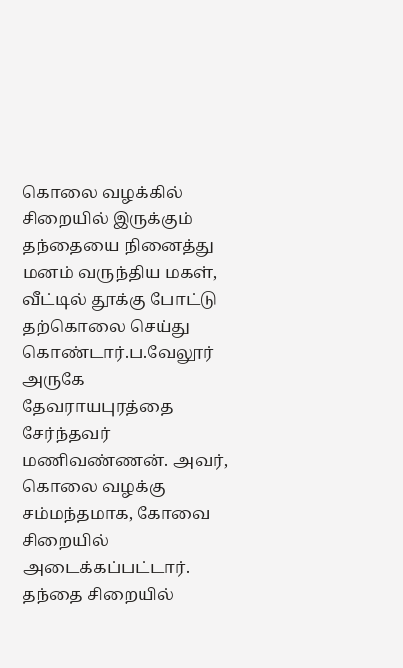கொலை வழக்கில் சிறையில் இருக்கும் தந்தையை நினைத்து மனம் வருந்திய மகள், வீட்டில் தூக்கு போட்டு தற்கொலை செய்து கொண்டார்.ப.வேலூர் அருகே தேவராயபுரத்தை சேர்ந்தவர் மணிவண்ணன். அவர், கொலை வழக்கு சம்மந்தமாக, கோவை சிறையில் அடைக்கப்பட்டார். தந்தை சிறையில்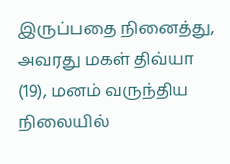இருப்பதை நினைத்து, அவரது மகள் திவ்யா (19), மனம் வருந்திய நிலையில்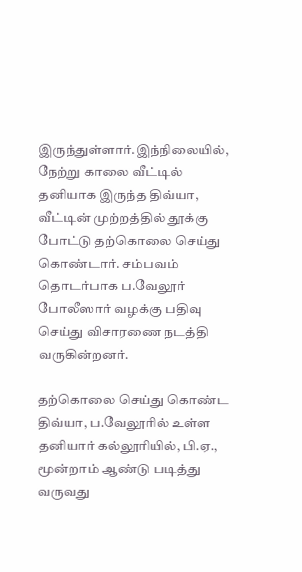இருந்துள்ளார்.இந்நிலையில், நேற்று காலை வீட்டில் தனியாக இருந்த திவ்யா, வீட்டின் முற்றத்தில் தூக்கு போட்டு தற்கொலை செய்து கொண்டார். சம்பவம் தொடர்பாக ப.வேலூர் போலீஸார் வழக்கு பதிவு செய்து விசாரணை நடத்தி வருகின்றனர்.

தற்கொலை செய்து கொண்ட திவ்யா, ப.வேலூரில் உள்ள தனியார் கல்லூரியில், பி.ஏ., மூன்றாம் ஆண்டு படித்து வருவது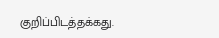குறிப்பிடத்தக்கது.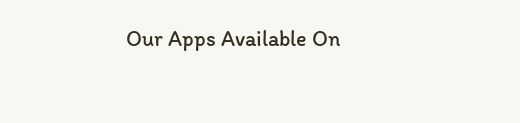Our Apps Available On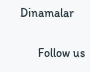Dinamalar

      Follow us